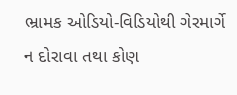ભ્રામક ઓડિયો-વિડિયોથી ગેરમાર્ગે ન દોરાવા તથા કોણ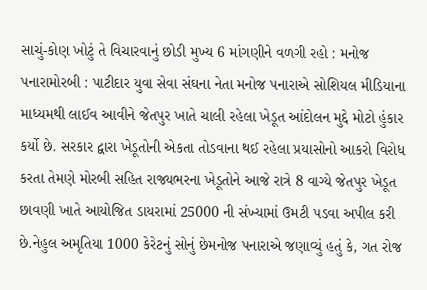સાચું-કોણ ખોટું તે વિચારવાનું છોડી મુખ્ય 6 માંગણીને વળગી રહો : મનોજ પનારામોરબી : પાટીદાર યુવા સેવા સંઘના નેતા મનોજ પનારાએ સોશિયલ મીડિયાના માધ્યમથી લાઈવ આવીને જેતપુર ખાતે ચાલી રહેલા ખેડૂત આંદોલન મુદ્દે મોટો હુંકાર કર્યો છે. સરકાર દ્વારા ખેડૂતોની એકતા તોડવાના થઈ રહેલા પ્રયાસોનો આકરો વિરોધ કરતા તેમણે મોરબી સહિત રાજ્યભરના ખેડૂતોને આજે રાત્રે 8 વાગ્યે જેતપુર ખેડૂત છાવણી ખાતે આયોજિત ડાયરામાં 25000 ની સંખ્યામાં ઉમટી પડવા અપીલ કરી છે.નેહુલ અમૃતિયા 1000 કેરેટનું સોનું છેમનોજ પનારાએ જણાવ્યું હતું કે, ગત રોજ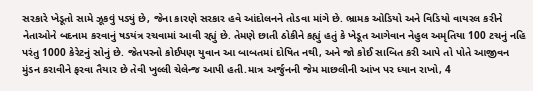સરકારે ખેડૂતો સામે ઝૂકવું પડ્યું છે, જેના કારણે સરકાર હવે આંદોલનને તોડવા માંગે છે. ભ્રામક ઓડિયો અને વિડિયો વાયરલ કરીને નેતાઓને બદનામ કરવાનું ષડયંત્ર રચવામાં આવી રહ્યું છે. તેમણે છાતી ઠોકીને કહ્યું હતું કે ખેડૂત આગેવાન નેહુલ અમૃતિયા 100 ટચનું નહિ પરંતુ 1000 કેરેટનું સોનું છે. જેતપરનો કોઈપણ યુવાન આ બાબતમાં દોષિત નથી, અને જો કોઈ સાબિત કરી આપે તો પોતે આજીવન મુંડન કરાવીને ફરવા તૈયાર છે તેવી ખુલ્લી ચેલેન્જ આપી હતી.માત્ર અર્જુનની જેમ માછલીની આંખ પર ધ્યાન રાખો, 4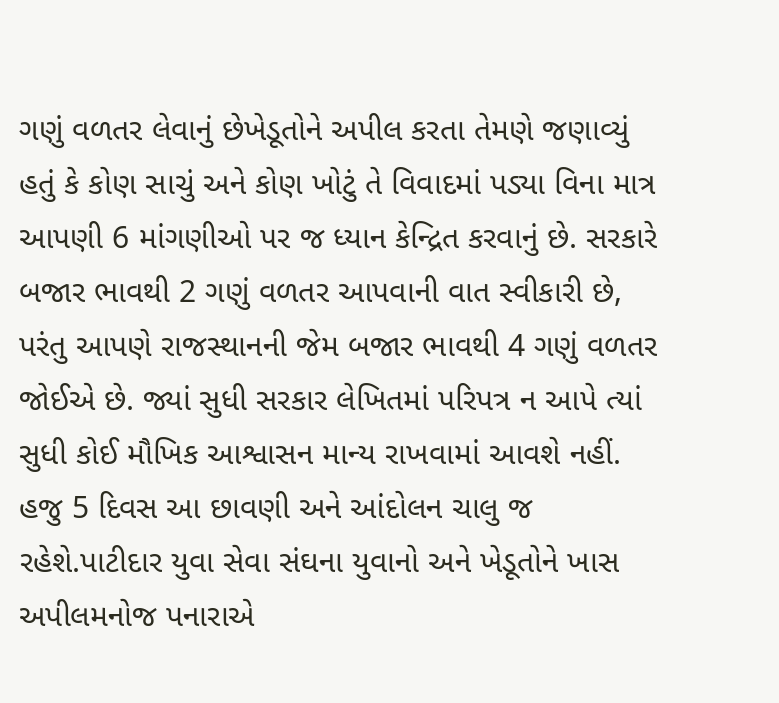ગણું વળતર લેવાનું છેખેડૂતોને અપીલ કરતા તેમણે જણાવ્યું હતું કે કોણ સાચું અને કોણ ખોટું તે વિવાદમાં પડ્યા વિના માત્ર આપણી 6 માંગણીઓ પર જ ધ્યાન કેન્દ્રિત કરવાનું છે. સરકારે બજાર ભાવથી 2 ગણું વળતર આપવાની વાત સ્વીકારી છે, પરંતુ આપણે રાજસ્થાનની જેમ બજાર ભાવથી 4 ગણું વળતર જોઈએ છે. જ્યાં સુધી સરકાર લેખિતમાં પરિપત્ર ન આપે ત્યાં સુધી કોઈ મૌખિક આશ્વાસન માન્ય રાખવામાં આવશે નહીં. હજુ 5 દિવસ આ છાવણી અને આંદોલન ચાલુ જ રહેશે.પાટીદાર યુવા સેવા સંઘના યુવાનો અને ખેડૂતોને ખાસ અપીલમનોજ પનારાએ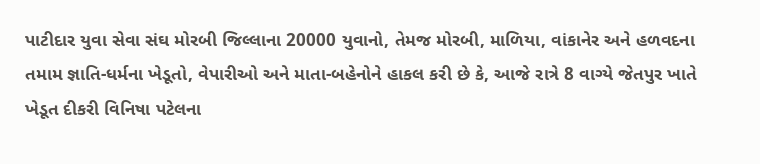પાટીદાર યુવા સેવા સંઘ મોરબી જિલ્લાના 20000 યુવાનો, તેમજ મોરબી, માળિયા, વાંકાનેર અને હળવદના તમામ જ્ઞાતિ-ધર્મના ખેડૂતો, વેપારીઓ અને માતા-બહેનોને હાકલ કરી છે કે, આજે રાત્રે 8 વાગ્યે જેતપુર ખાતે ખેડૂત દીકરી વિનિષા પટેલના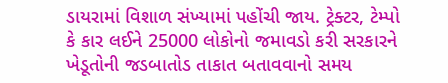ડાયરામાં વિશાળ સંખ્યામાં પહોંચી જાય. ટ્રેક્ટર, ટેમ્પો કે કાર લઈને 25000 લોકોનો જમાવડો કરી સરકારને ખેડૂતોની જડબાતોડ તાકાત બતાવવાનો સમય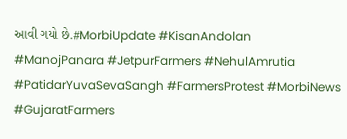આવી ગયો છે.#MorbiUpdate #KisanAndolan #ManojPanara #JetpurFarmers #NehulAmrutia #PatidarYuvaSevaSangh #FarmersProtest #MorbiNews #GujaratFarmers